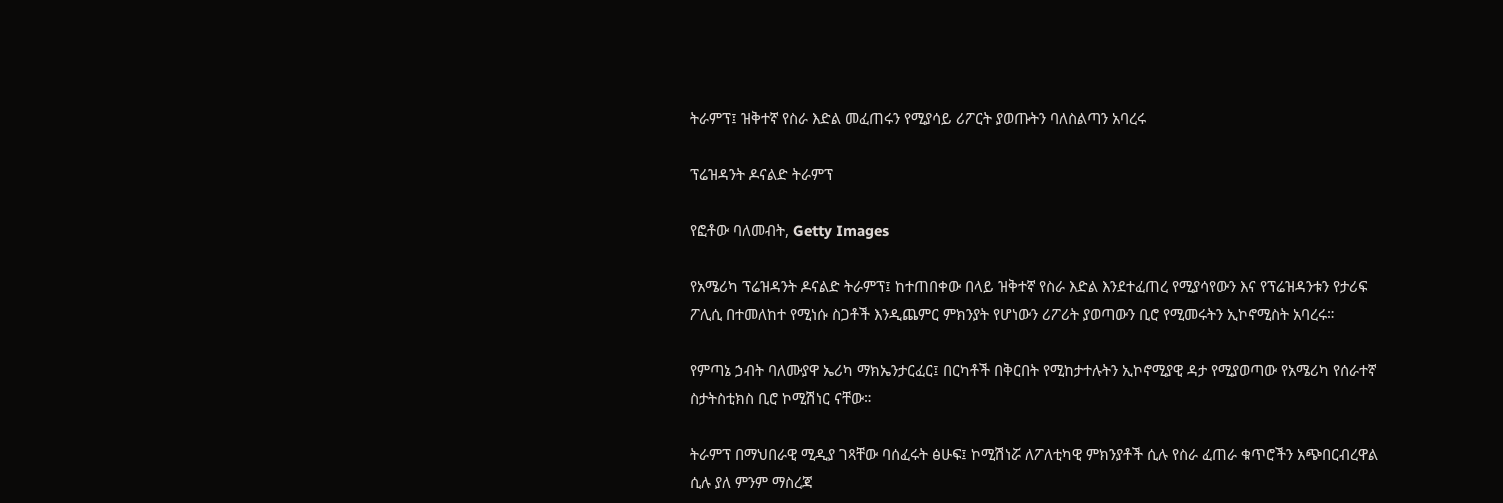ትራምፕ፤ ዝቅተኛ የስራ እድል መፈጠሩን የሚያሳይ ሪፖርት ያወጡትን ባለስልጣን አባረሩ

ፕሬዝዳንት ዶናልድ ትራምፕ

የፎቶው ባለመብት, Getty Images

የአሜሪካ ፕሬዝዳንት ዶናልድ ትራምፕ፤ ከተጠበቀው በላይ ዝቅተኛ የስራ እድል እንደተፈጠረ የሚያሳየውን እና የፕሬዝዳንቱን የታሪፍ ፖሊሲ በተመለከተ የሚነሱ ስጋቶች እንዲጨምር ምክንያት የሆነውን ሪፖሪት ያወጣውን ቢሮ የሚመሩትን ኢኮኖሚስት አባረሩ።

የምጣኔ ኃብት ባለሙያዋ ኤሪካ ማክኤንታርፈር፤ በርካቶች በቅርበት የሚከታተሉትን ኢኮኖሚያዊ ዳታ የሚያወጣው የአሜሪካ የሰራተኛ ስታትስቲክስ ቢሮ ኮሚሽነር ናቸው።

ትራምፕ በማህበራዊ ሚዲያ ገጻቸው ባሰፈሩት ፅሁፍ፤ ኮሚሽነሯ ለፖለቲካዊ ምክንያቶች ሲሉ የስራ ፈጠራ ቁጥሮችን አጭበርብረዋል ሲሉ ያለ ምንም ማስረጃ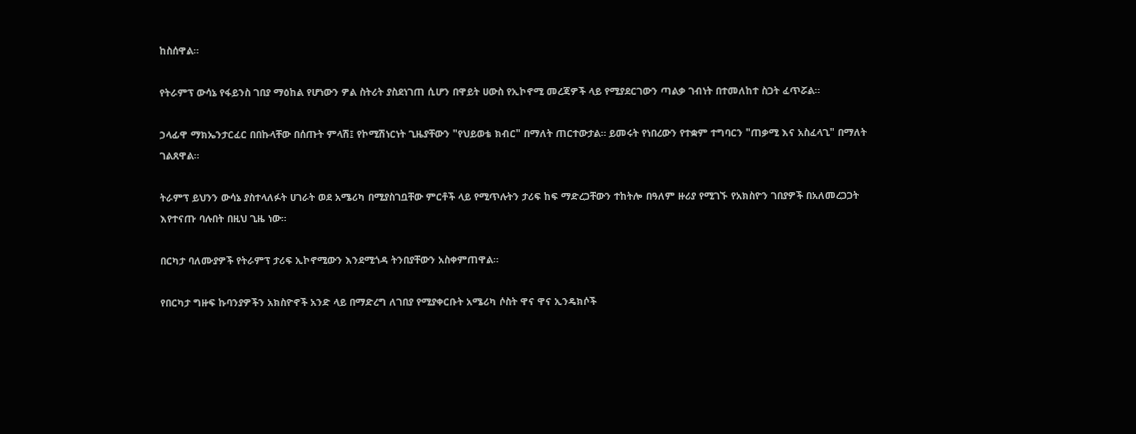ከስሰዋል።

የትራምፕ ውሳኔ የፋይንስ ገበያ ማዕከል የሆነውን ዎል ስትሪት ያስደነገጠ ሲሆን በዋይት ሀውስ የኢኮኖሚ መረጃዎች ላይ የሚያደርገውን ጣልቃ ገብነት በተመለከተ ስጋት ፈጥሯል።

ኃላፊዋ ማክኤንታርፈር በበኩላቸው በሰጡት ምላሽ፤ የኮሚሽነርነት ጊዜያቸውን "የህይወቴ ክብር" በማለት ጠርተውታል። ይመሩት የነበረውን የተቋም ተግባርን "ጠቃሚ እና አስፈላጊ" በማለት ገልጸዋል።

ትራምፕ ይህንን ውሳኔ ያስተላለፉት ሀገራት ወደ አሜሪካ በሚያስገቧቸው ምርቶች ላይ የሚጥሉትን ታሪፍ ከፍ ማድረጋቸውን ተከትሎ በዓለም ዙሪያ የሚገኙ የአክስዮን ገበያዎች በአለመረጋጋት እየተናጡ ባሉበት በዚህ ጊዜ ነው።

በርካታ ባለሙያዎች የትራምፕ ታሪፍ ኢኮኖሚውን እንደሚጎዳ ትንበያቸውን አስቀምጠዋል።

የበርካታ ግዙፍ ኩባንያዎችን አክስዮኖች አንድ ላይ በማድረግ ለገበያ የሚያቀርቡት አሜሪካ ሶስት ዋና ዋና ኢንዴክሶች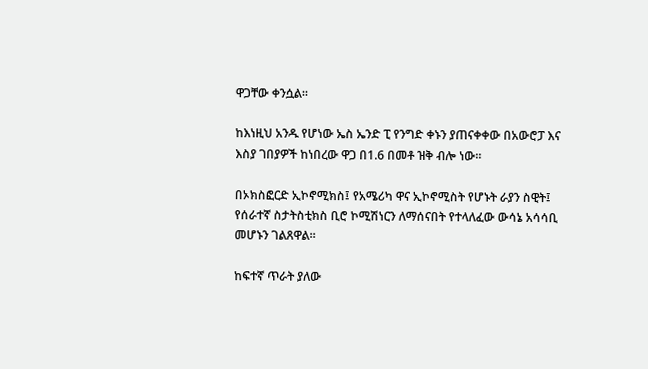ዋጋቸው ቀንሷል።

ከእነዚህ አንዱ የሆነው ኤስ ኤንድ ፒ የንግድ ቀኑን ያጠናቀቀው በአውሮፓ እና እስያ ገበያዎች ከነበረው ዋጋ በ1.6 በመቶ ዝቅ ብሎ ነው።

በኦክስፎርድ ኢኮኖሚክስ፤ የአሜሪካ ዋና ኢኮኖሚስት የሆኑት ራያን ስዊት፤ የሰራተኛ ስታትስቲክስ ቢሮ ኮሚሽነርን ለማሰናበት የተላለፈው ውሳኔ አሳሳቢ መሆኑን ገልጸዋል።

ከፍተኛ ጥራት ያለው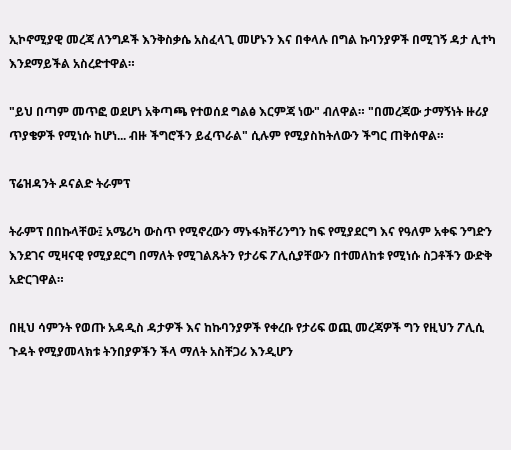ኢኮኖሚያዊ መረጃ ለንግዶች እንቅስቃሴ አስፈላጊ መሆኑን እና በቀላሉ በግል ኩባንያዎች በሚገኝ ዳታ ሊተካ እንደማይችል አስረድተዋል።

"ይህ በጣም መጥፎ ወደሆነ አቅጣጫ የተወሰደ ግልፅ እርምጃ ነው" ብለዋል። "በመረጃው ታማኝነት ዙሪያ ጥያቄዎች የሚነሱ ከሆነ... ብዙ ችግሮችን ይፈጥራል" ሲሉም የሚያስከትለውን ችግር ጠቅሰዋል።

ፕሬዝዳንት ዶናልድ ትራምፕ

ትራምፕ በበኩላቸው፤ አሜሪካ ውስጥ የሚኖረውን ማኑፋክቸሪንግን ከፍ የሚያደርግ እና የዓለም አቀፍ ንግድን እንደገና ሚዛናዊ የሚያደርግ በማለት የሚገልጹትን የታሪፍ ፖሊሲያቸውን በተመለከቱ የሚነሱ ስጋቶችን ውድቅ አድርገዋል።

በዚህ ሳምንት የወጡ አዳዲስ ዳታዎች እና ከኩባንያዎች የቀረቡ የታሪፍ ወጪ መረጃዎች ግን የዚህን ፖሊሲ ጉዳት የሚያመላክቱ ትንበያዎችን ችላ ማለት አስቸጋሪ እንዲሆን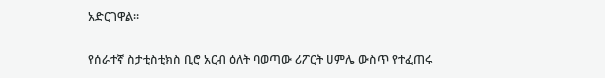አድርገዋል።

የሰራተኛ ስታቲስቲክስ ቢሮ አርብ ዕለት ባወጣው ሪፖርት ሀምሌ ውስጥ የተፈጠሩ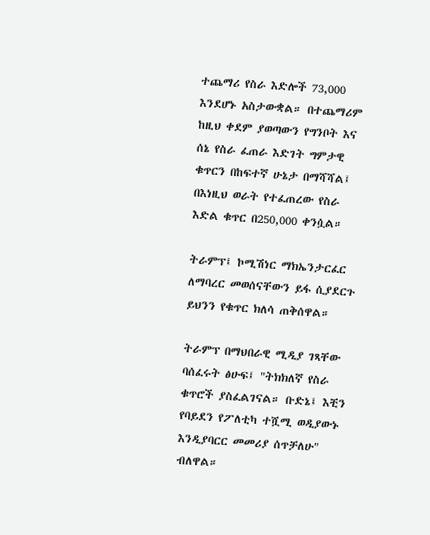ተጨማሪ የስራ እድሎች 73,000 እንደሆኑ አስታውቋል። በተጨማሪም ከዚህ ቀደም ያወጣውን የግንቦት እና ሰኔ የስራ ፈጠራ እድገት ግምታዊ ቁጥርን በከፍተኛ ሁኔታ በማሻሻል፤ በእነዚህ ወራት የተፈጠረው የስራ እድል ቁጥር በ250,000 ቀንሷል።

ትራምፕ፤ ኮሚሽነር ማክኤንታርፈር ለማባረር መወሰናቸውን ይፋ ሲያደርጉ ይህንን የቁጥር ክለሳ ጠቅሰዋል።

ትራምፕ በማህበራዊ ሚዲያ ገጻቸው ባሰፈሩት ፅሁፍ፤ "ትክክለኛ የስራ ቁጥሮች ያስፈልገናል። ቡድኔ፤ እቺን የባይደን የፖለቲካ ተሿሚ ወዲያውኑ እንዲያባርር መመሪያ ሰጥቻለሁ" ብለዋል።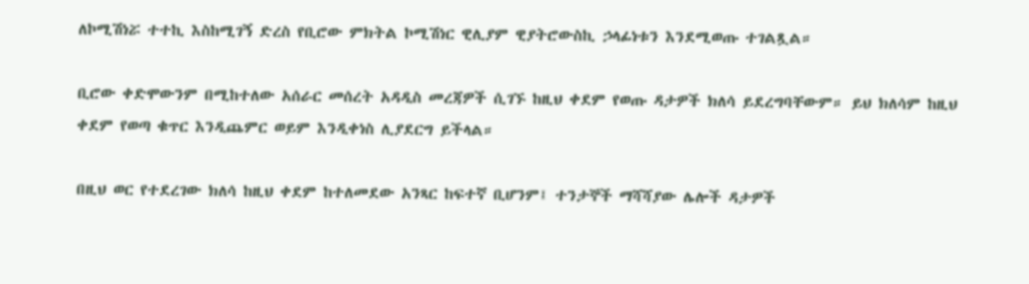ለኮሚሽነሯ ተተኪ እስከሚገኝ ድረስ የቢሮው ምክትል ኮሚሽነር ዊሊያም ዊያትሮውስኪ ኃላፊነቱን እንደሚወጡ ተገልጿል።

ቢሮው ቀድሞውንም በሚከተለው አሰራር መሰረት አዳዲስ መረጃዎች ሲገኙ ከዚህ ቀደም የወጡ ዳታዎች ክለሳ ይደረግባቸውም። ይህ ክለሳም ከዚህ ቀደም የወጣ ቁጥር እንዲጨምር ወይም እንዲቀነስ ሊያደርግ ይችላል።

በዚህ ወር የተደረገው ክለሳ ከዚህ ቀደም ከተለመደው አንጻር ከፍተኛ ቢሆንም፤ ተንታኞች ማሻሻያው ሌሎች ዳታዎች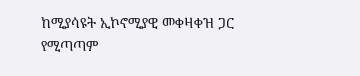ከሚያሳዩት ኢኮኖሚያዊ መቀዛቀዝ ጋር የሚጣጣም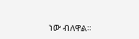ነው ብለዋል።